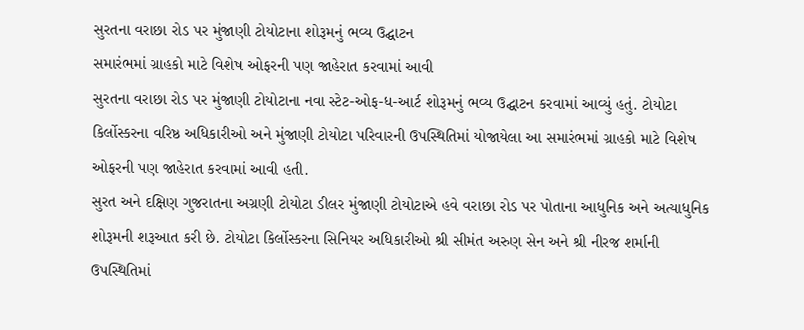સુરતના વરાછા રોડ પર મુંજાણી ટોયોટાના શોરૂમનું ભવ્ય ઉદ્ઘાટન
સમારંભમાં ગ્રાહકો માટે વિશેષ ઓફરની પણ જાહેરાત કરવામાં આવી
સુરતના વરાછા રોડ પર મુંજાણી ટોયોટાના નવા સ્ટેટ-ઓફ-ધ-આર્ટ શોરૂમનું ભવ્ય ઉદ્ઘાટન કરવામાં આવ્યું હતું. ટોયોટા કિર્લોસ્કરના વરિષ્ઠ અધિકારીઓ અને મુંજાણી ટોયોટા પરિવારની ઉપસ્થિતિમાં યોજાયેલા આ સમારંભમાં ગ્રાહકો માટે વિશેષ ઓફરની પણ જાહેરાત કરવામાં આવી હતી.
સુરત અને દક્ષિણ ગુજરાતના અગ્રણી ટોયોટા ડીલર મુંજાણી ટોયોટાએ હવે વરાછા રોડ પર પોતાના આધુનિક અને અત્યાધુનિક શોરૂમની શરૂઆત કરી છે. ટોયોટા કિર્લોસ્કરના સિનિયર અધિકારીઓ શ્રી સીમંત અરુણ સેન અને શ્રી નીરજ શર્માની ઉપસ્થિતિમાં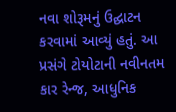નવા શોરૂમનું ઉદ્ઘાટન કરવામાં આવ્યું હતું. આ પ્રસંગે ટોયોટાની નવીનતમ કાર રેન્જ, આધુનિક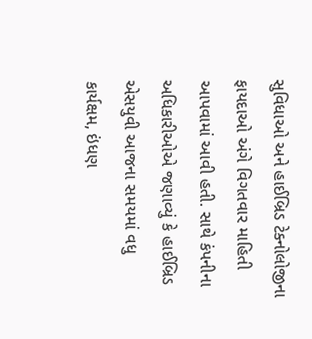સુવિધાઓ અને હાઈબ્રિડ ટેક્નોલોજીના ફાયદાઓ અંગે વિગતવાર માહિતી આપવામાં આવી હતી. સાથે કંપનીના અધિકારીઓએ જણાવ્યું કે હાઈબ્રિડ એસયુવી આજના સમયમાં વધુ કાર્યક્ષમ, ઇંધણ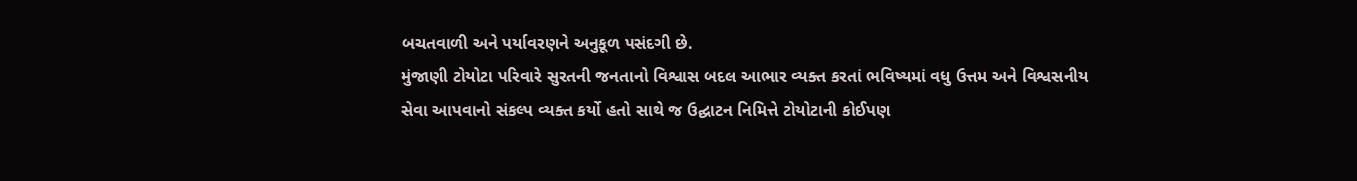બચતવાળી અને પર્યાવરણને અનુકૂળ પસંદગી છે.
મુંજાણી ટોયોટા પરિવારે સુરતની જનતાનો વિશ્વાસ બદલ આભાર વ્યક્ત કરતાં ભવિષ્યમાં વધુ ઉત્તમ અને વિશ્વસનીય સેવા આપવાનો સંકલ્પ વ્યક્ત કર્યો હતો સાથે જ ઉદ્ઘાટન નિમિત્તે ટોયોટાની કોઈપણ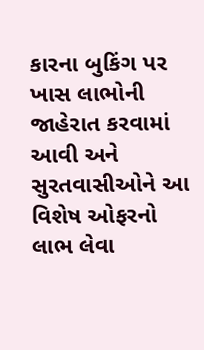કારના બુકિંગ પર ખાસ લાભોની જાહેરાત કરવામાં આવી અને સુરતવાસીઓને આ વિશેષ ઓફરનો લાભ લેવા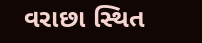વરાછા સ્થિત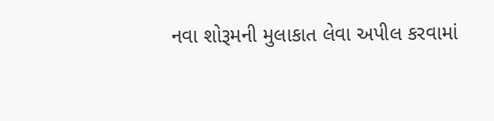નવા શોરૂમની મુલાકાત લેવા અપીલ કરવામાં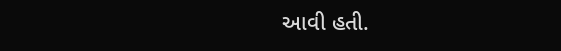આવી હતી.